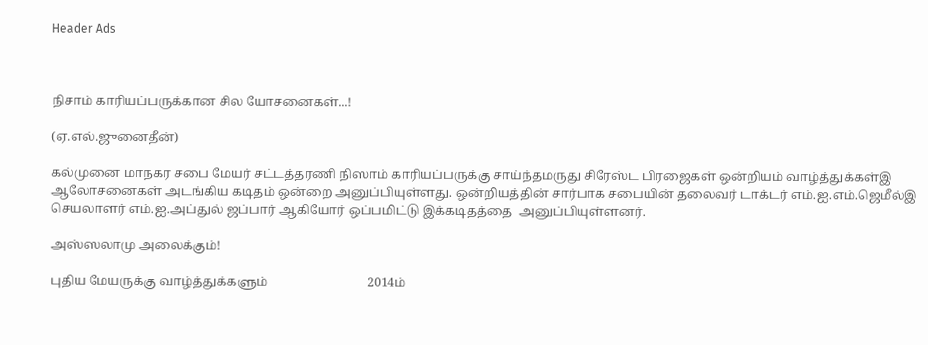Header Ads



நிசாம் காரியப்பருக்கான சில யோசனைகள்...!

(ஏ.எல்.ஜுனைதீன்)

கல்முனை மாநகர சபை மேயர் சட்டத்தரணி நிஸாம் காரியப்பருக்கு சாய்ந்தமருது சிரேஸ்ட பிரஜைகள் ஒன்றியம் வாழ்த்துக்கள்இ ஆலோசனைகள் அடங்கிய கடிதம் ஒன்றை அனுப்பியுள்ளது. ஒன்றியத்தின் சார்பாக சபையின் தலைவர் டாக்டர் எம்.ஐ.எம்.ஜெமீல்இ செயலாளர் எம்.ஐ.அப்துல் ஜப்பார் ஆகியோர் ஒப்பமிட்டு இக்கடிதத்தை  அனுப்பியுள்ளனர்.

அஸ்ஸலாமு அலைக்கும்!

புதிய மேயருக்கு வாழ்த்துக்களும்                                2014ம்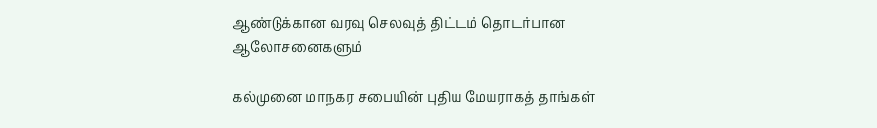ஆண்டுக்கான வரவு செலவுத் திட்டம் தொடர்பான ஆலோசனைகளும்

கல்முனை மாநகர சபையின் புதிய மேயராகத் தாங்கள்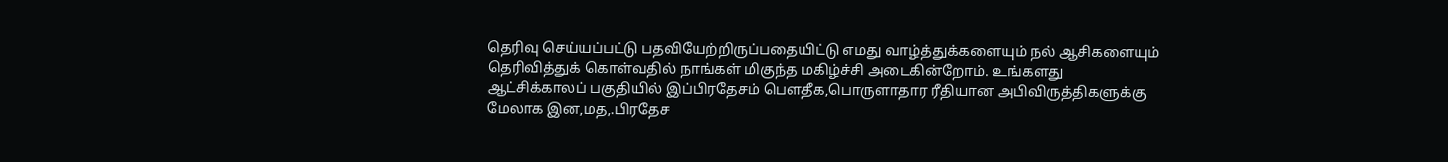தெரிவு செய்யப்பட்டு பதவியேற்றிருப்பதையிட்டு எமது வாழ்த்துக்களையும் நல் ஆசிகளையும் தெரிவித்துக் கொள்வதில் நாங்கள் மிகுந்த மகிழ்ச்சி அடைகின்றோம். உங்களது ஆட்சிக்காலப் பகுதியில் இப்பிரதேசம் பௌதீக,பொருளாதார ரீதியான அபிவிருத்திகளுக்கு மேலாக இன,மத,.பிரதேச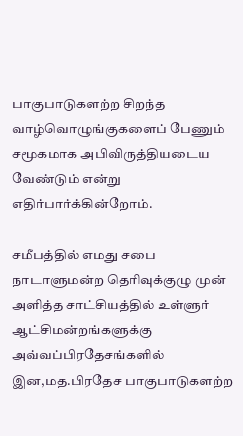பாகுபாடுகளற்ற சிறந்த வாழ்வொழுங்குகளைப் பேணும் சமூகமாக அபிவிருத்தியடைய வேண்டும் என்று எதிர்பார்க்கின்றோம்.

சமீபத்தில் எமது சபை நாடாளுமன்ற தெரிவுக்குழு முன் அளித்த சாட்சியத்தில் உள்ளுர் ஆட்சிமன்றங்களுக்கு அவ்வப்பிரதேசங்களில் இன,மத.பிரதேச பாகுபாடுகளற்ற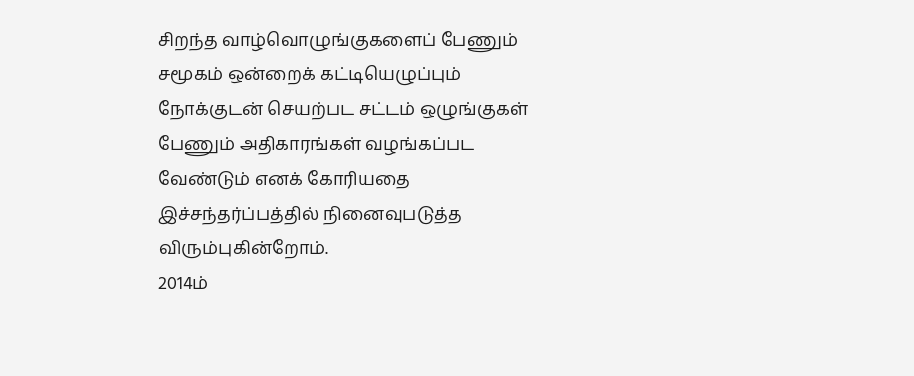சிறந்த வாழ்வொழுங்குகளைப் பேணும் சமூகம் ஒன்றைக் கட்டியெழுப்பும் நோக்குடன் செயற்பட சட்டம் ஒழுங்குகள் பேணும் அதிகாரங்கள் வழங்கப்பட வேண்டும் எனக் கோரியதை இச்சந்தர்ப்பத்தில் நினைவுபடுத்த விரும்புகின்றோம்.
2014ம்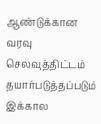ஆண்டுக்கான வரவு செலவுத்திட்டம் தயார்படுத்தப்படும் இக்கால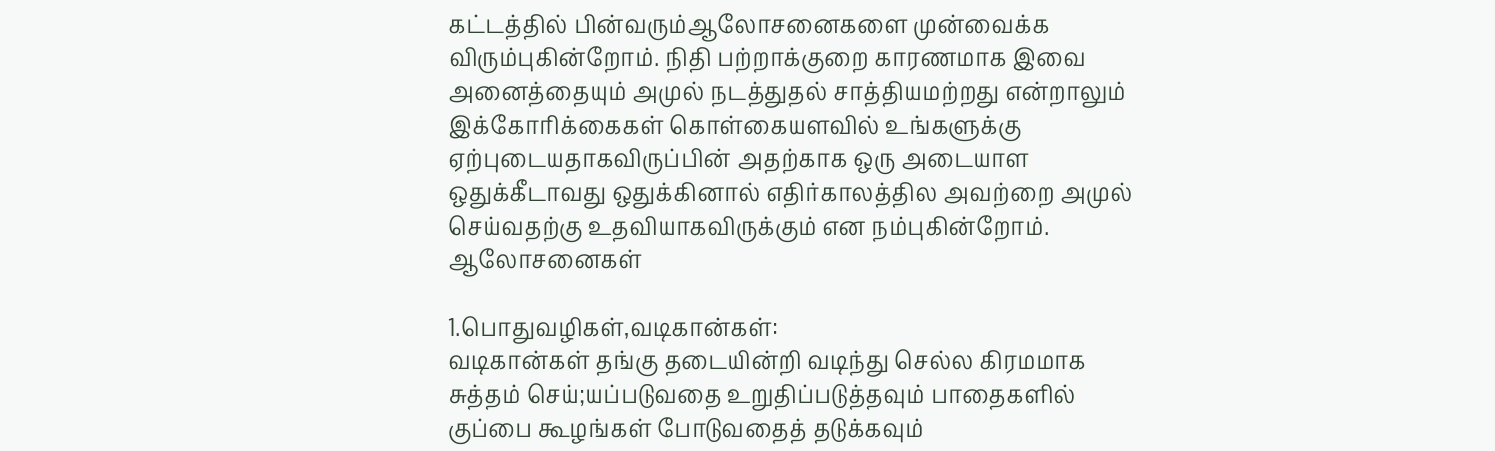கட்டத்தில் பின்வரும்ஆலோசனைகளை முன்வைக்க விரும்புகின்றோம். நிதி பற்றாக்குறை காரணமாக இவை அனைத்தையும் அமுல் நடத்துதல் சாத்தியமற்றது என்றாலும் இக்கோரிக்கைகள் கொள்கையளவில் உங்களுக்கு ஏற்புடையதாகவிருப்பின் அதற்காக ஒரு அடையாள ஒதுக்கீடாவது ஒதுக்கினால் எதிர்காலத்தில அவற்றை அமுல் செய்வதற்கு உதவியாகவிருக்கும் என நம்புகின்றோம்.
ஆலோசனைகள்

1.பொதுவழிகள்,வடிகான்கள்:
வடிகான்கள் தங்கு தடையின்றி வடிந்து செல்ல கிரமமாக சுத்தம் செய்;யப்படுவதை உறுதிப்படுத்தவும் பாதைகளில் குப்பை கூழங்கள் போடுவதைத் தடுக்கவும்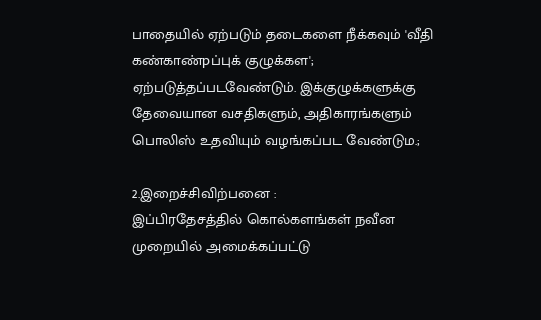பாதையில் ஏற்படும் தடைகளை நீக்கவும் 'வீதி கண்காண்pப்புக் குழுக்கள'; ஏற்படுத்தப்படவேண்டும். இக்குழுக்களுக்கு தேவையான வசதிகளும், அதிகாரங்களும் பொலிஸ் உதவியும் வழங்கப்பட வேண்டும.;

2.இறைச்சிவிற்பனை :                                                           இப்பிரதேசத்தில் கொல்களங்கள் நவீன முறையில் அமைக்கப்பட்டு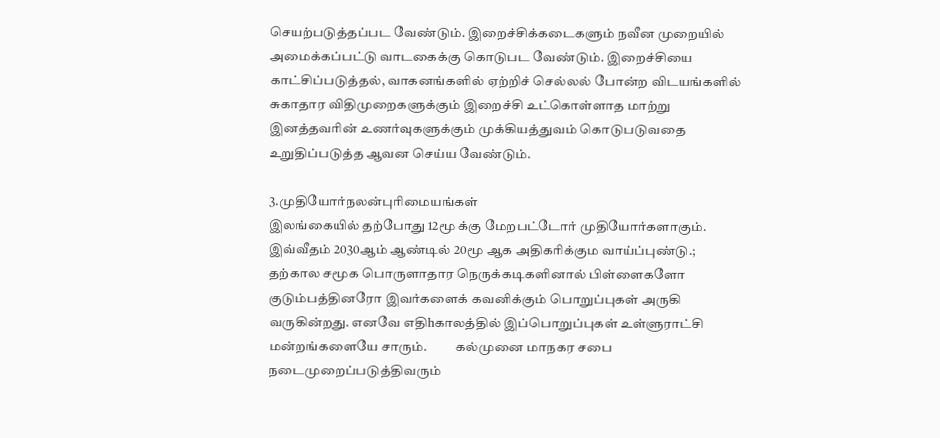செயற்படுத்தப்பட வேண்டும். இறைச்சிக்கடைகளும் நவீன முறையில் அமைக்கப்பட்டு வாடகைக்கு கொடுபட வேண்டும். இறைச்சியை காட்சிப்படுத்தல், வாகனங்களில் ஏற்றிச் செல்லல் போன்ற விடயங்களில் சுகாதார விதிமுறைகளுக்கும் இறைச்சி உட்கொள்ளாத மாற்று இனத்தவரின் உணர்வுகளுக்கும் முக்கியத்துவம் கொடுபடுவதை உறுதிப்படுத்த ஆவன செய்ய வேண்டும்.

3.முதியோர்நலன்புரிமையங்கள்
இலங்கையில் தற்போது 12மூ க்கு மேறபட்டோர் முதியோர்களாகும். இவ்வீதம் 2030ஆம் ஆண்டில் 20மூ ஆக அதிகரிக்கும வாய்ப்புண்டு.; தற்கால சமூக பொருளாதார நெருக்கடிகளினால் பிள்ளைகளோ குடும்பத்தினரோ இவர்களைக் கவனிக்கும் பொறுப்புகள் அருகி வருகின்றது. எனவே எதிhகாலத்தில் இப்பொறுப்புகள் உள்ளுராட்சி மன்றங்களையே சாரும்.           கல்முனை மாநகர சபை நடைமுறைப்படுத்திவரும்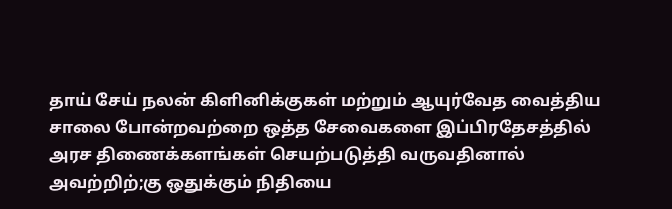தாய் சேய் நலன் கிளினிக்குகள் மற்றும் ஆயுர்வேத வைத்திய சாலை போன்றவற்றை ஒத்த சேவைகளை இப்பிரதேசத்தில் அரச திணைக்களங்கள் செயற்படுத்தி வருவதினால் அவற்றிற்;கு ஒதுக்கும் நிதியை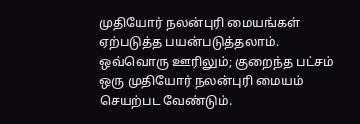முதியோர் நலன்புரி மையங்கள் ஏற்படுத்த பயன்படுத்தலாம். ஒவ்வொரு ஊரிலும்; குறைந்த பட்சம் ஒரு முதியோர் நலன்புரி மையம் செயற்பட வேண்டும்.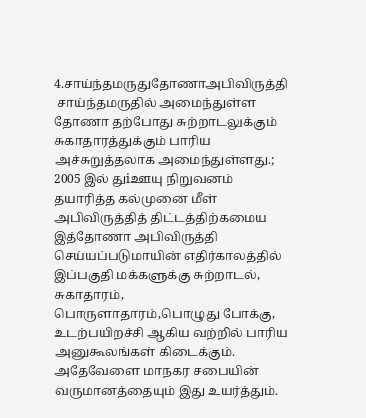4.சாய்ந்தமருதுதோணாஅபிவிருத்தி
 சாய்ந்தமருதில் அமைந்துள்ள தோணா தற்போது சுற்றாடலுக்கும் சுகாதாரத்துக்கும் பாரிய அச்சுறுத்தலாக அமைந்துள்ளது.; 2005 இல் துiஊயு நிறுவனம் தயாரித்த கல்முனை மீள் அபிவிருத்தித் திட்டத்திற்கமைய இத்தோணா அபிவிருத்தி செய்யப்படுமாயின் எதிர்காலத்தில் இப்பகுதி மக்களுக்கு சுற்றாடல், சுகாதாரம், பொருளாதாரம்,பொழுது போக்கு, உடற்பயிறச்சி ஆகிய வற்றில் பாரிய அனுகூலங்கள் கிடைக்கும். அதேவேளை மாநகர சபையின் வருமானத்தையும் இது உயர்த்தும்.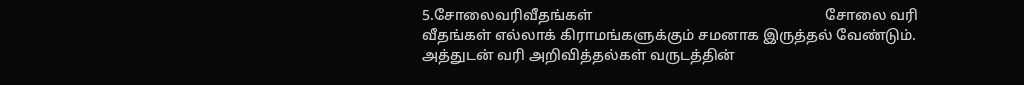5.சோலைவரிவீதங்கள்                                                                சோலை வரி வீதங்கள் எல்லாக் கிராமங்களுக்கும் சமனாக இருத்தல் வேண்டும். அத்துடன் வரி அறிவித்தல்கள் வருடத்தின்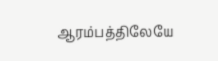ஆரம்பத்திலேயே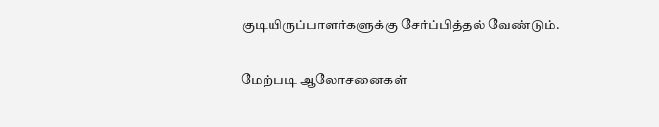குடியிருப்பாளர்களுக்கு சேர்ப்பித்தல் வேண்டும்.

மேற்படி ஆலோசனைகள்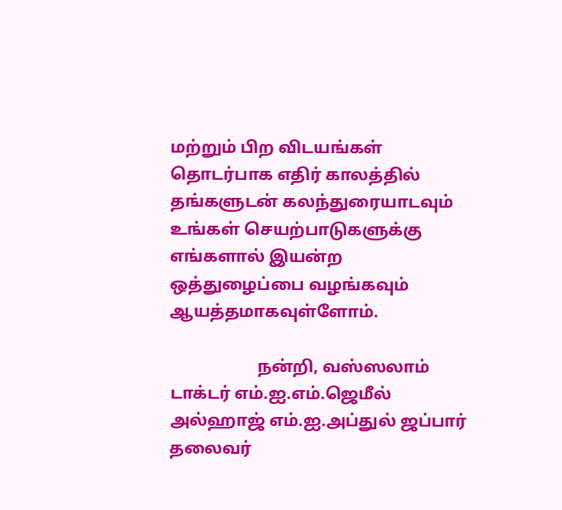மற்றும் பிற விடயங்கள் தொடர்பாக எதிர் காலத்தில் தங்களுடன் கலந்துரையாடவும் உங்கள் செயற்பாடுகளுக்கு எங்களால் இயன்ற ஒத்துழைப்பை வழங்கவும் ஆயத்தமாகவுள்ளோம்.

                     நன்றி, வஸ்ஸலாம்
டாக்டர் எம்.ஐ.எம்.ஜெமீல் அல்ஹாஜ் எம்.ஐ.அப்துல் ஜப்பார்
தலைவர்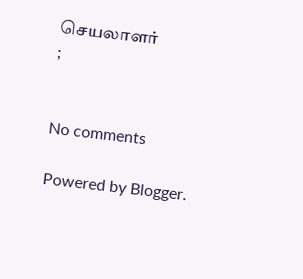செயலாளர்                                    ;


No comments

Powered by Blogger.